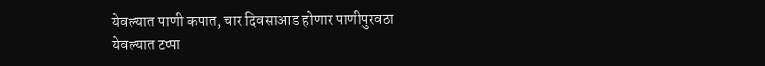येवल्यात पाणी कपात, चार दिवसाआड होणार पाणीपुरवठा
येवल्यात टप्पा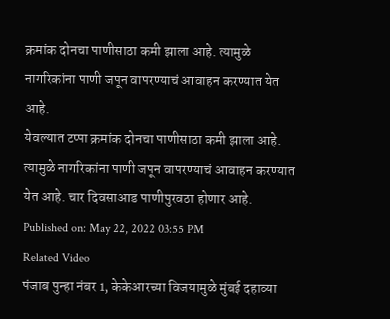क्रमांक दोनचा पाणीसाठा कमी झाला आहे. त्यामुळे नागरिकांना पाणी जपून वापरण्याचं आवाहन करण्यात येत आहे.
येवल्यात टप्पा क्रमांक दोनचा पाणीसाठा कमी झाला आहे. त्यामुळे नागरिकांना पाणी जपून वापरण्याचं आवाहन करण्यात येत आहे. चार दिवसाआड पाणीपुरवठा होणार आहे.
Published on: May 22, 2022 03:55 PM
Related Video
पंजाब पुन्हा नंबर 1, केकेआरच्या विजयामुळे मुंबई दहाव्या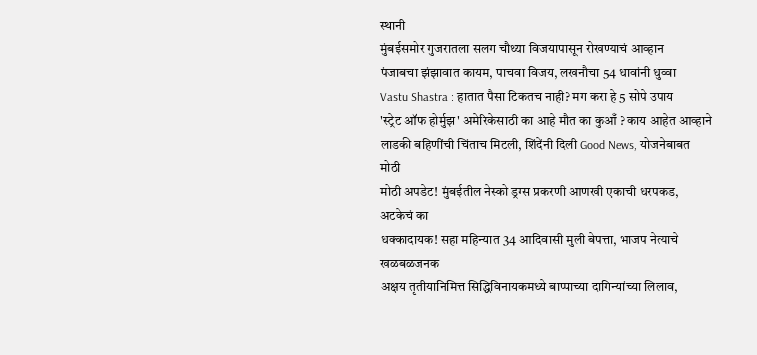स्थानी
मुंबईसमोर गुजरातला सलग चौथ्या विजयापासून रोखण्याचं आव्हान
पंजाबचा झंझावात कायम, पाचवा विजय, लखनौचा 54 धावांनी धुव्वा
Vastu Shastra : हातात पैसा टिकतच नाही? मग करा हे 5 सोपे उपाय
'स्ट्रेट ऑफ होर्मुझ' अमेरिकेसाठी का आहे मौत का कुआँ ? काय आहेत आव्हाने
लाडकी बहिणींची चिंताच मिटली, शिंदेंनी दिली Good News, योजनेबाबत मोठी
मोठी अपडेट! मुंबईतील नेस्को ड्रग्स प्रकरणी आणखी एकाची धरपकड, अटकेचं का
धक्कादायक! सहा महिन्यात 34 आदिवासी मुली बेपत्ता, भाजप नेत्याचे खळबळजनक
अक्षय तृतीयानिमित्त सिद्धिविनायकमध्ये बाप्पाच्या दागिन्यांच्या लिलाव,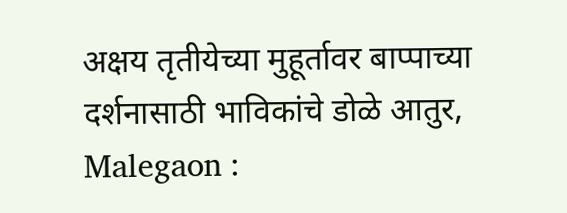अक्षय तृतीयेच्या मुहूर्तावर बाप्पाच्या दर्शनासाठी भाविकांचे डोळे आतुर,
Malegaon :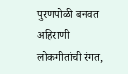पुरणपोळी बनवत अहिराणी लोकगीतांची रंगत,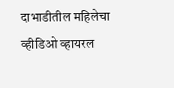दाभाडीतील महिलेचा व्हीडिओ व्हायरल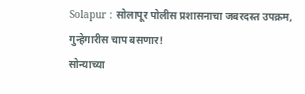Solapur : सोलापूर पोलीस प्रशासनाचा जबरदस्त उपक्रम, गुन्हेगारीस चाप बसणार!
सोन्याच्या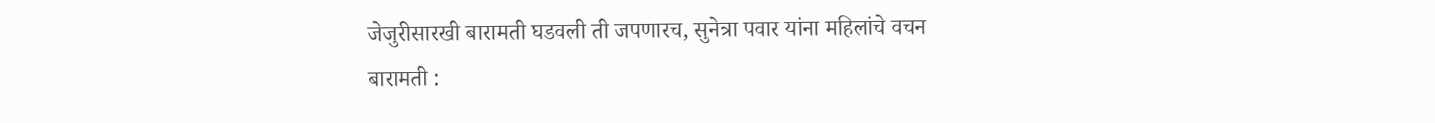जेजुरीसारखी बारामती घडवली ती जपणारच, सुनेत्रा पवार यांना महिलांचे वचन
बारामती :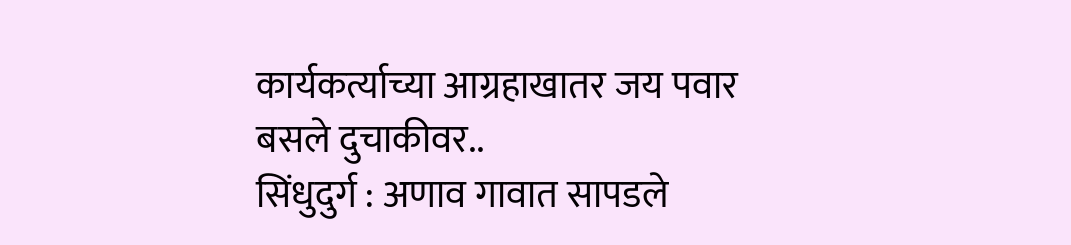कार्यकर्त्याच्या आग्रहाखातर जय पवार बसले दुचाकीवर..
सिंधुदुर्ग : अणाव गावात सापडले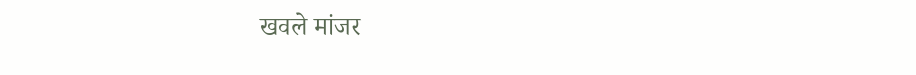खवले मांजर